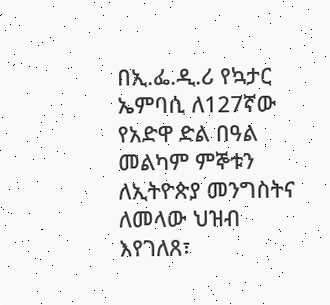በኢ.ፌ.ዲ.ሪ የኳታር ኤምባሲ ለ127ኛው የአድዋ ድል በዓል መልካም ምኞቱን ለኢትዮጵያ መንግስትና ለመላው ህዝብ እየገለጸ፣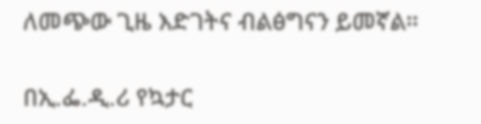ለመጭው ጊዜ እድገትና ብልፅግናን ይመኛል።

በኢ.ፌ.ዲ.ሪ የኳታር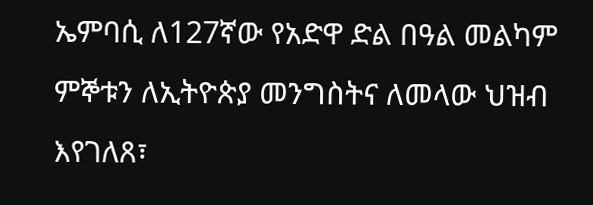ኤምባሲ ለ127ኛው የአድዋ ድል በዓል መልካም ምኞቱን ለኢትዮጵያ መንግስትና ለመላው ህዝብ እየገለጸ፣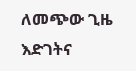ለመጭው ጊዜ እድገትና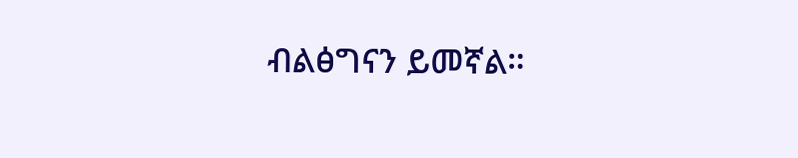ብልፅግናን ይመኛል።